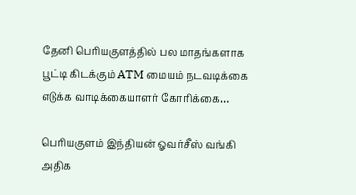தேனி பெரியகுளத்தில் பல மாதங்களாக பூட்டி கிடக்கும் ATM மையம் நடவடிக்கை எடுக்க வாடிக்கையாளர் கோரிக்கை…

பெரியகுளம் இந்தியன் ஓவர்சீஸ் வங்கி அதிக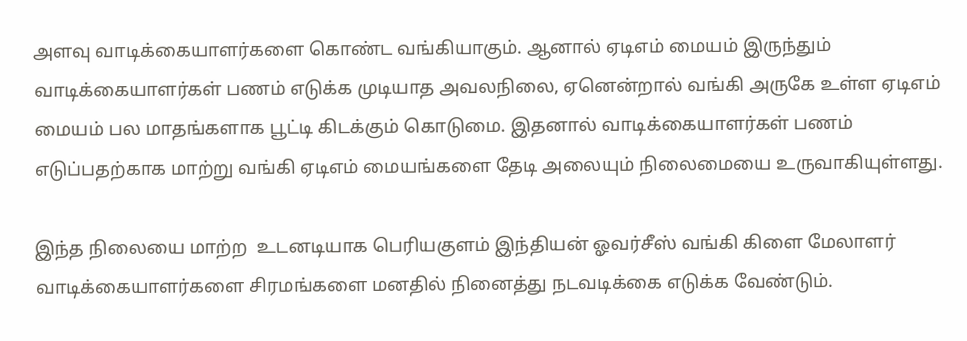அளவு வாடிக்கையாளர்களை கொண்ட வங்கியாகும். ஆனால் ஏடிஎம் மையம் இருந்தும் வாடிக்கையாளர்கள் பணம் எடுக்க முடியாத அவலநிலை, ஏனென்றால் வங்கி அருகே உள்ள ஏடிஎம் மையம் பல மாதங்களாக பூட்டி கிடக்கும் கொடுமை. இதனால் வாடிக்கையாளர்கள் பணம் எடுப்பதற்காக மாற்று வங்கி ஏடிஎம் மையங்களை தேடி அலையும் நிலைமையை உருவாகியுள்ளது.

இந்த நிலையை மாற்ற  உடனடியாக பெரியகுளம் இந்தியன் ஓவர்சீஸ் வங்கி கிளை மேலாளர்  வாடிக்கையாளர்களை சிரமங்களை மனதில் நினைத்து நடவடிக்கை எடுக்க வேண்டும்.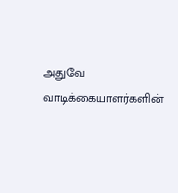அதுவே   வாடிக்கையாளர்களின்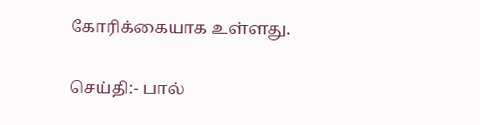கோரிக்கையாக உள்ளது.

செய்தி:- பால்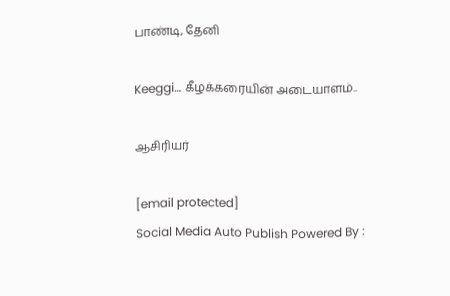பாண்டி, தேனி

Keeggi… கீழக்கரையின் அடையாளம்..

ஆசிரியர்

[email protected]
Social Media Auto Publish Powered By :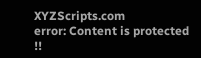XYZScripts.com
error: Content is protected !!